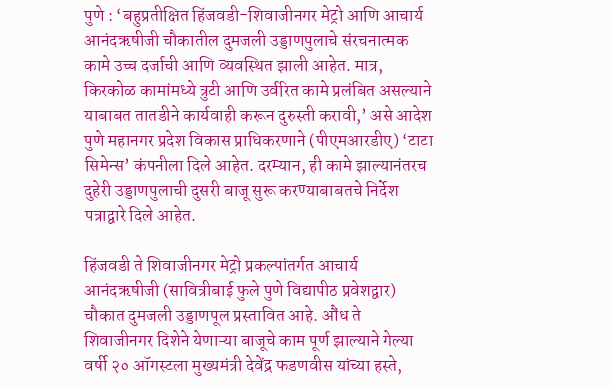पुणे : ‘बहुप्रतीक्षित हिंजवडी-शिवाजीनगर मेट्रो आणि आचार्य आनंदऋषीजी चौकातील दुमजली उड्डाणपुलाचे संरचनात्मक कामे उच्च दर्जाची आणि व्यवस्थित झाली आहेत. मात्र, किरकोळ कामांमध्ये त्रुटी आणि उर्वरित कामे प्रलंबित असल्याने याबाबत तातडीने कार्यवाही करून दुरुस्ती करावी,’ असे आदेश पुणे महानगर प्रदेश विकास प्राधिकरणाने (पीएमआरडीए) ‘टाटा सिमेन्स’ कंपनीला दिले आहेत. दरम्यान, ही कामे झाल्यानंतरच दुहेरी उड्डाणपुलाची दुसरी बाजू सुरू करण्याबाबतचे निर्देश पत्राद्वारे दिले आहेत.

हिंजवडी ते शिवाजीनगर मेट्रो प्रकल्पांतर्गत आचार्य आनंदऋषीजी (सावित्रीबाई फुले पुणे विद्यापीठ प्रवेशद्वार) चौकात दुमजली उड्डाणपूल प्रस्तावित आहे. औंध ते शिवाजीनगर दिशेने येणाऱ्या बाजूचे काम पूर्ण झाल्याने गेल्या वर्षी २० ऑगस्टला मुख्यमंत्री देवेंद्र फडणवीस यांच्या हस्ते,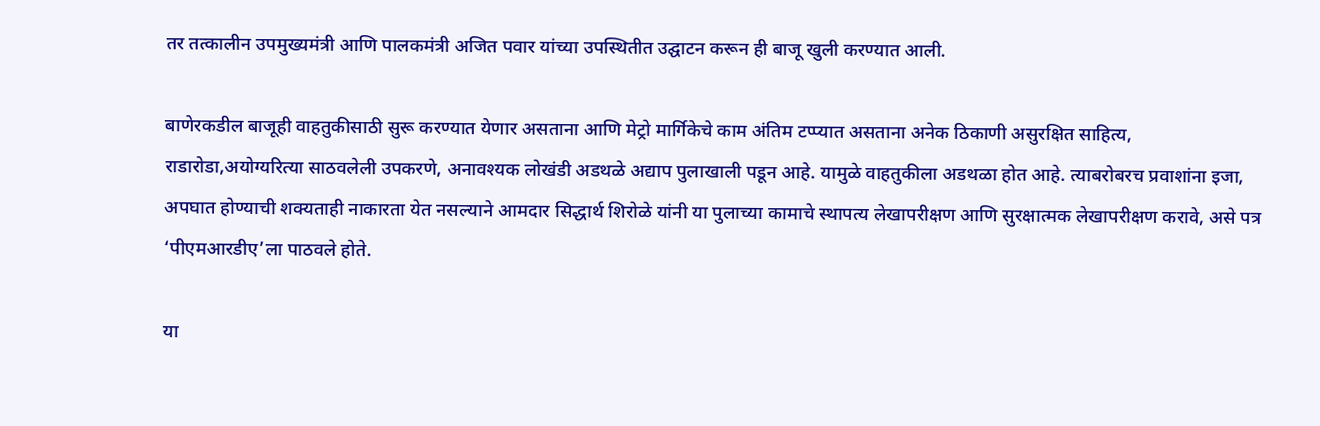तर तत्कालीन उपमुख्यमंत्री आणि पालकमंत्री अजित पवार यांच्या उपस्थितीत उद्घाटन करून ही बाजू खुली करण्यात आली.

बाणेरकडील बाजूही वाहतुकीसाठी सुरू करण्यात येणार असताना आणि मेट्रो मार्गिकेचे काम अंतिम टप्प्यात असताना अनेक ठिकाणी असुरक्षित साहित्य, राडारोडा,अयोग्यरित्या साठवलेली उपकरणे, अनावश्यक लोखंडी अडथळे अद्याप पुलाखाली पडून आहे. यामुळे वाहतुकीला अडथळा होत आहे. त्याबरोबरच प्रवाशांना इजा, अपघात होण्याची शक्यताही नाकारता येत नसल्याने आमदार सिद्धार्थ शिरोळे यांनी या पुलाच्या कामाचे स्थापत्य लेखापरीक्षण आणि सुरक्षात्मक लेखापरीक्षण करावे, असे पत्र ‘पीएमआरडीए’ला पाठवले होते.

या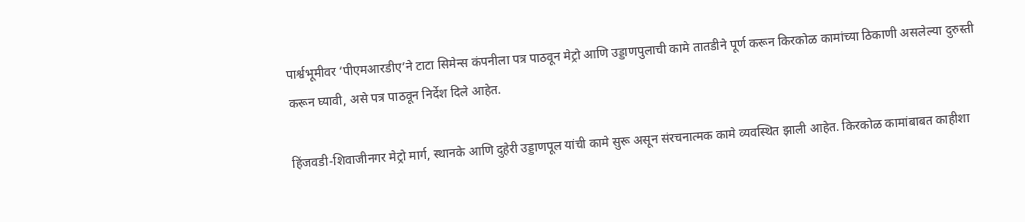पार्श्वभूमीवर ‘पीएमआरडीए’ने टाटा सिमेन्स कंपनीला पत्र पाठवून मेट्रो आणि उड्डाणपुलाची कामे तातडीने पूर्ण करून किरकोळ कामांच्या ठिकाणी असलेल्या दुरुस्ती करून घ्यावी, असे पत्र पाठवून निर्देश दिले आहेत.

हिंजवडी-शिवाजीनगर मेट्रो मार्ग, स्थानके आणि दुहेरी उड्डाणपूल यांची कामे सुरू असून संरचनात्मक कामे व्यवस्थित झाली आहेत. किरकोळ कामांबाबत काहीशा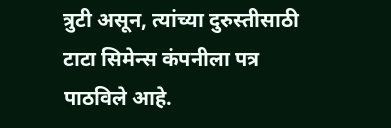त्रुटी असून, त्यांच्या दुरुस्तीसाठी टाटा सिमेन्स कंपनीला पत्र पाठविले आहे.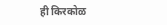ही किरकोळ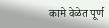कामे वेळेत पूर्ण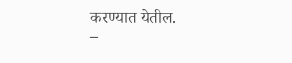करण्यात येतील.
–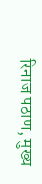रिनाज पठाण, मुख्य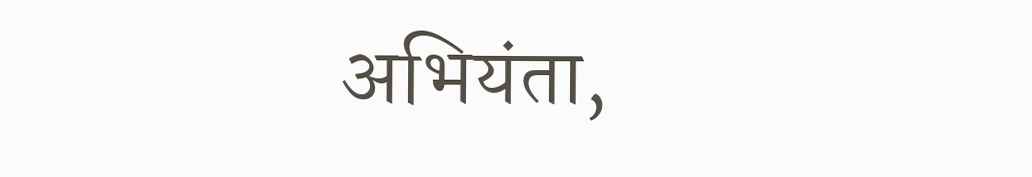अभियंता,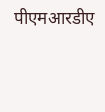पीएमआरडीए